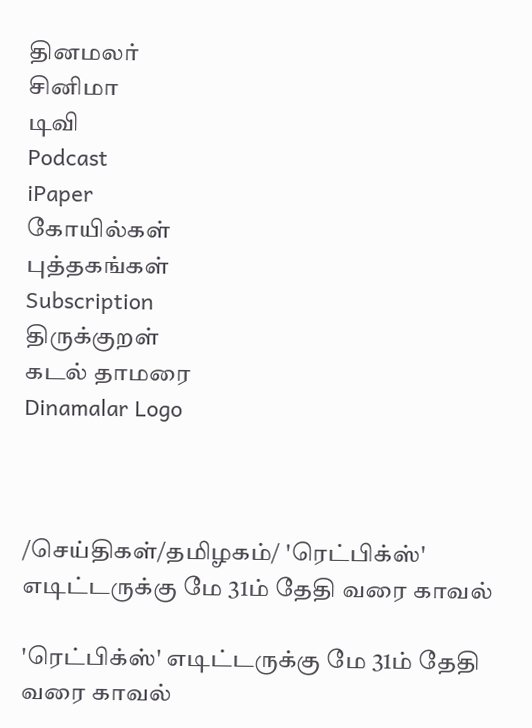தினமலர்
சினிமா
டிவி
Podcast
iPaper
கோயில்கள்
புத்தகங்கள்
Subscription
திருக்குறள்
கடல் தாமரை
Dinamalar Logo



/செய்திகள்/தமிழகம்/ 'ரெட்பிக்ஸ்' எடிட்டருக்கு மே 31ம் தேதி வரை காவல்

'ரெட்பிக்ஸ்' எடிட்டருக்கு மே 31ம் தேதி வரை காவல்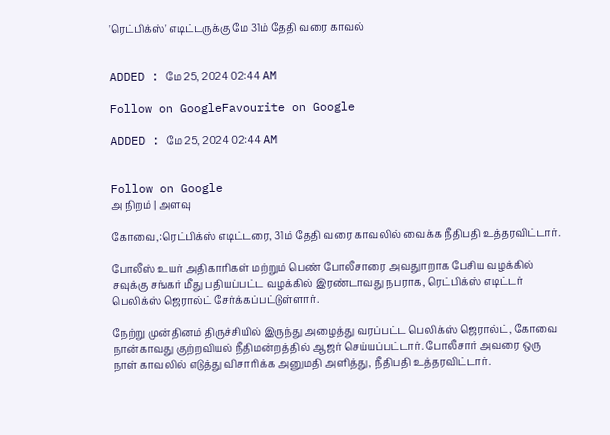'ரெட்பிக்ஸ்' எடிட்டருக்கு மே 31ம் தேதி வரை காவல்


ADDED : மே 25, 2024 02:44 AM

Follow on GoogleFavourite on Google

ADDED : மே 25, 2024 02:44 AM


Follow on Google
அ நிறம் | அளவு

கோவை,:ரெட்பிக்ஸ் எடிட்டரை, 31ம் தேதி வரை காவலில் வைக்க நீதிபதி உத்தரவிட்டார்.

போலீஸ் உயர் அதிகாரிகள் மற்றும் பெண் போலீசாரை அவதுாறாக பேசிய வழக்கில் சவுக்கு சங்கர் மீது பதியப்பட்ட வழக்கில் இரண்டாவது நபராக, ரெட்பிக்ஸ் எடிட்டர் பெலிக்ஸ் ஜெரால்ட் சேர்க்கப்பட்டுள்ளார்.

நேற்று முன்தினம் திருச்சியில் இருந்து அழைத்து வரப்பட்ட பெலிக்ஸ் ஜெரால்ட், கோவை நான்காவது குற்றவியல் நீதிமன்றத்தில் ஆஜர் செய்யப்பட்டார். போலீசார் அவரை ஒரு நாள் காவலில் எடுத்து விசாரிக்க அனுமதி அளித்து, நீதிபதி உத்தரவிட்டார்.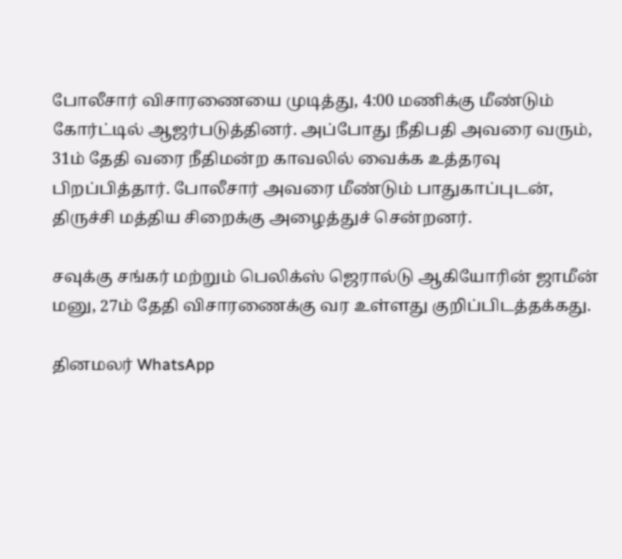போலீசார் விசாரணையை முடித்து, 4:00 மணிக்கு மீண்டும் கோர்ட்டில் ஆஜர்படுத்தினர். அப்போது நீதிபதி அவரை வரும், 31ம் தேதி வரை நீதிமன்ற காவலில் வைக்க உத்தரவு பிறப்பித்தார். போலீசார் அவரை மீண்டும் பாதுகாப்புடன், திருச்சி மத்திய சிறைக்கு அழைத்துச் சென்றனர்.

சவுக்கு சங்கர் மற்றும் பெலிக்ஸ் ஜெரால்டு ஆகியோரின் ஜாமீன் மனு, 27ம் தேதி விசாரணைக்கு வர உள்ளது குறிப்பிடத்தக்கது.

தினமலர் WhatsApp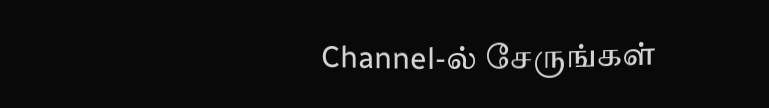Channel-ல் சேருங்கள்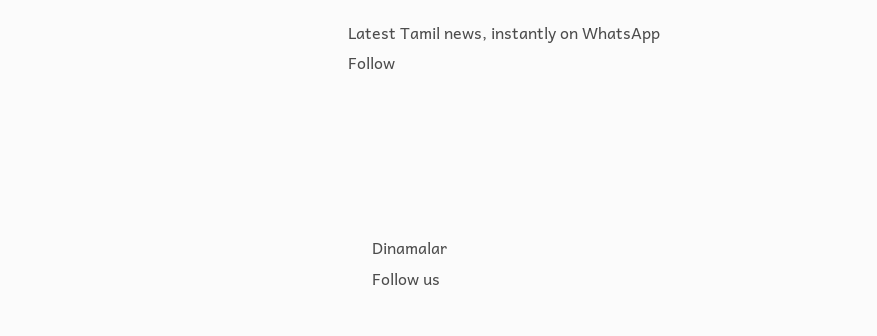Latest Tamil news, instantly on WhatsApp
Follow





      Dinamalar
      Follow us